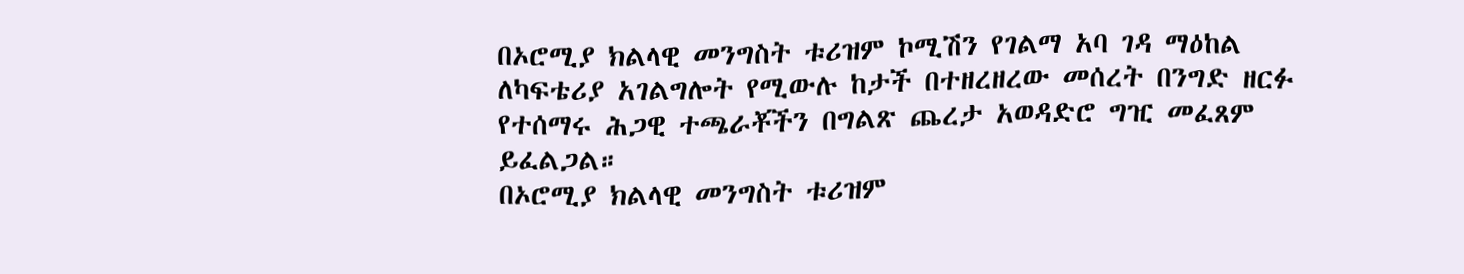በኦሮሚያ ክልላዊ መንግስት ቱሪዝም ኮሚሽን የገልማ አባ ገዳ ማዕከል ለካፍቴሪያ አገልግሎት የሚውሉ ከታች በተዘረዘረው መሰረት በንግድ ዘርፉ የተሰማሩ ሕጋዊ ተጫራቾችን በግልጽ ጨረታ አወዳድሮ ግዢ መፈጸም ይፈልጋል።
በኦሮሚያ ክልላዊ መንግስት ቱሪዝም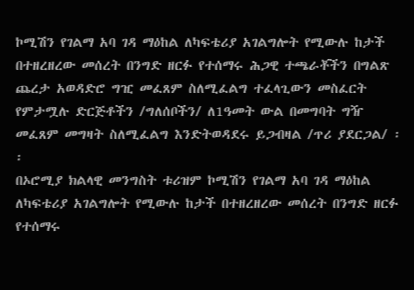ኮሚሽን የገልማ አባ ገዳ ማዕከል ለካፍቴሪያ አገልግሎት የሚውሉ ከታች በተዘረዘረው መሰረት በንግድ ዘርፉ የተሰማሩ ሕጋዊ ተጫራቾችን በግልጽ ጨረታ አወዳድሮ ግዢ መፈጸም ስለሚፈልግ ተፈላጊውን መስፈርት የምታሟሉ ድርጅቶችን /ግለሰቦችን/ ለ1ዓመት ውል በመግባት ግዥ መፈጸም መግዛት ስለሚፈልግ እንድትወዳደሩ ይጋብዛል /ጥሪ ያደርጋል/ ፡፡
በኦሮሚያ ክልላዊ መንግስት ቱሪዝም ኮሚሽን የገልማ አባ ገዳ ማዕከል ለካፍቴሪያ አገልግሎት የሚውሉ ከታች በተዘረዘረው መሰረት በንግድ ዘርፉ የተሰማሩ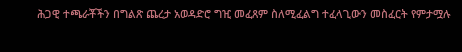ሕጋዊ ተጫራቾችን በግልጽ ጨረታ አወዳድሮ ግዢ መፈጸም ስለሚፈልግ ተፈላጊውን መስፈርት የምታሟሉ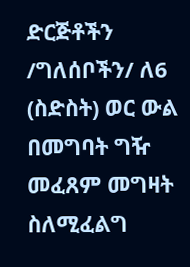ድርጅቶችን /ግለሰቦችን/ ለ6 (ስድስት) ወር ውል በመግባት ግዥ መፈጸም መግዛት ስለሚፈልግ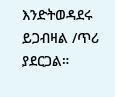እንድትወዳደሩ ይጋብዛል /ጥሪ ያደርጋል።